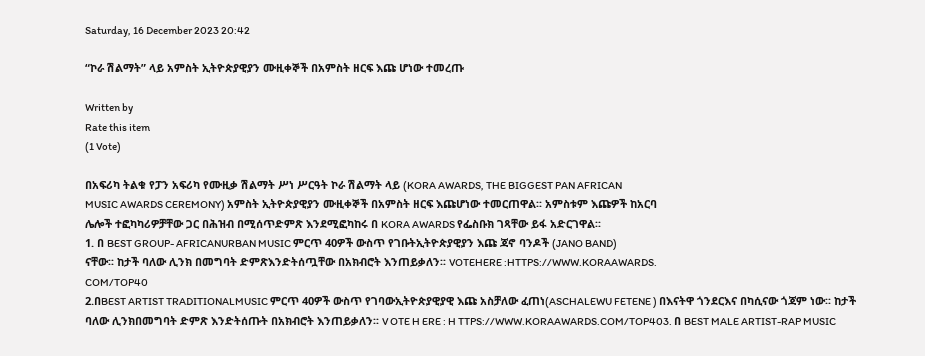Saturday, 16 December 2023 20:42

“ኮራ ሽልማት” ላይ አምስት ኢትዮጵያዊያን ሙዚቀኞች በአምስት ዘርፍ እጩ ሆነው ተመረጡ

Written by
Rate this item
(1 Vote)

በአፍሪካ ትልቁ የፓን አፍሪካ የሙዚቃ ሽልማት ሥነ ሥርዓት ኮራ ሽልማት ላይ (KORA AWARDS, THE BIGGEST PAN AFRICAN
MUSIC AWARDS CEREMONY) አምስት ኢትዮጵያዊያን ሙዚቀኞች በአምስት ዘርፍ እጩሆነው ተመርጠዋል፡፡ አምስቱም እጩዎች ከአርባ
ሌሎች ተፎካካሪዎቻቸው ጋር በሕዝብ በሚሰጥድምጽ እንደሚፎካከሩ በ KORA AWARDS የፌስቡክ ገጻቸው ይፋ አድርገዋል፡፡
1. በ BEST GROUP- AFRICANURBAN MUSIC ምርጥ 40ዎች ውስጥ የገቡትኢትዮጵያዊያን እጩ ጃኖ ባንዶች (JANO BAND)
ናቸው፡፡ ከታች ባለው ሊንክ በመግባት ድምጽእንድትሰጧቸው በአክብሮት እንጠይቃለን፡፡ VOTEHERE :HTTPS://WWW.KORAAWARDS.
COM/TOP40
2.በBEST ARTIST TRADITIONALMUSIC ምርጥ 40ዎች ውስጥ የገባውኢትዮጵያዊያዊ እጩ አስቻለው ፈጠነ(ASCHALEWU FETENE ) በእናትዋ ጎንደርእና በካሲናው ጎጃም ነው፡፡ ከታች ባለው ሊንክበመግባት ድምጽ እንድትሰጡት በአክብሮት እንጠይቃለን፡፡ V OTE H ERE : H TTPS://WWW.KORAAWARDS.COM/TOP403. በ BEST MALE ARTIST-RAP MUSIC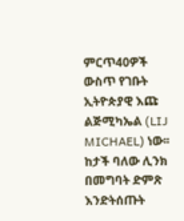ምርጥ40ዎች ውስጥ የገቡት ኢትዮጵያዊ እጩ ልጅሚካኤል (LIJ MICHAEL) ነው፡፡ከታች ባለው ሊንክ በመግባት ድምጽ እንድትሰጡት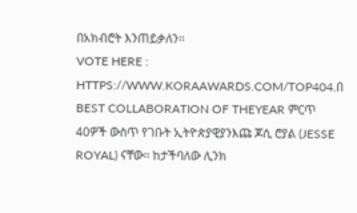በአክብሮት እንጠይቃለን፡፡
VOTE HERE : HTTPS://WWW.KORAAWARDS.COM/TOP404.በ BEST COLLABORATION OF THEYEAR ምርጥ 40ዎች ውስጥ የገቡት ኢትዮጵያዊያንእጩ ጆሲ ሮያል (JESSE ROYAL) ናቸው፡፡ ከታችባለው ሊንክ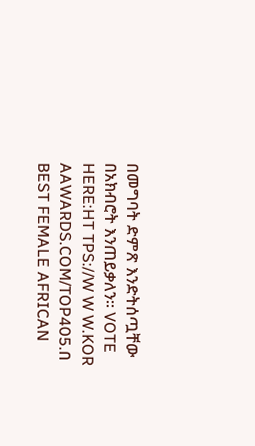በመግባት ድምጽ እንድትሰጧቸው በአክብሮት እንጠይቃለን፡፡ VOTE HERE:HT TPS://W W W.KOR AAWARDS.COM/TOP405.በ BEST FEMALE AFRICAN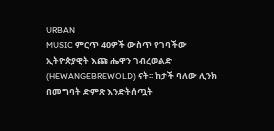URBAN
MUSIC ምርጥ 40ዎች ውስጥ የገባችው ኢትዮጵያዊት እጩ ሔዋን ገብረወልድ (HEWANGEBREWOLD) ናት፡፡ ከታች ባለው ሊንክ
በመግባት ድምጽ እንድትሰጧት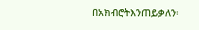በአክብሮትእንጠይቃለን፡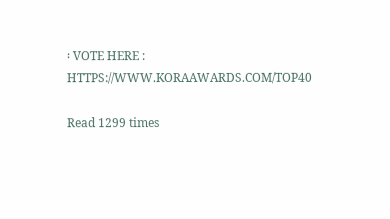፡ VOTE HERE : HTTPS://WWW.KORAAWARDS.COM/TOP40

Read 1299 times